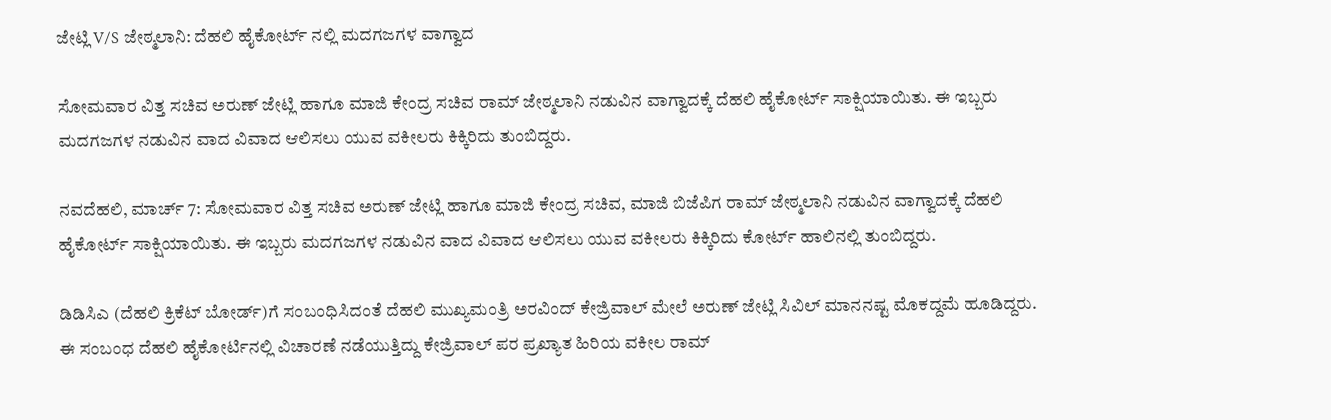ಜೇಟ್ಲಿ V/S ಜೇಠ್ಮಲಾನಿ: ದೆಹಲಿ ಹೈಕೋರ್ಟ್ ನಲ್ಲಿ ಮದಗಜಗಳ ವಾಗ್ವಾದ

ಸೋಮವಾರ ವಿತ್ತ ಸಚಿವ ಅರುಣ್ ಜೇಟ್ಲಿ ಹಾಗೂ ಮಾಜಿ ಕೇಂದ್ರ ಸಚಿವ ರಾಮ್ ಜೇಠ್ಮಲಾನಿ ನಡುವಿನ ವಾಗ್ವಾದಕ್ಕೆ ದೆಹಲಿ ಹೈಕೋರ್ಟ್ ಸಾಕ್ಷಿಯಾಯಿತು. ಈ ಇಬ್ಬರು ಮದಗಜಗಳ ನಡುವಿನ ವಾದ ವಿವಾದ ಆಲಿಸಲು ಯುವ ವಕೀಲರು ಕಿಕ್ಕಿರಿದು ತುಂಬಿದ್ದರು.

ನವದೆಹಲಿ, ಮಾರ್ಚ್ 7: ಸೋಮವಾರ ವಿತ್ತ ಸಚಿವ ಅರುಣ್ ಜೇಟ್ಲಿ ಹಾಗೂ ಮಾಜಿ ಕೇಂದ್ರ ಸಚಿವ, ಮಾಜಿ ಬಿಜೆಪಿಗ ರಾಮ್ ಜೇಠ್ಮಲಾನಿ ನಡುವಿನ ವಾಗ್ವಾದಕ್ಕೆ ದೆಹಲಿ ಹೈಕೋರ್ಟ್ ಸಾಕ್ಷಿಯಾಯಿತು. ಈ ಇಬ್ಬರು ಮದಗಜಗಳ ನಡುವಿನ ವಾದ ವಿವಾದ ಆಲಿಸಲು ಯುವ ವಕೀಲರು ಕಿಕ್ಕಿರಿದು ಕೋರ್ಟ್ ಹಾಲಿನಲ್ಲಿ ತುಂಬಿದ್ದರು.

ಡಿಡಿಸಿಎ (ದೆಹಲಿ ಕ್ರಿಕೆಟ್ ಬೋರ್ಡ್)ಗೆ ಸಂಬಂಧಿಸಿದಂತೆ ದೆಹಲಿ ಮುಖ್ಯಮಂತ್ರಿ ಅರವಿಂದ್ ಕೇಜ್ರಿವಾಲ್ ಮೇಲೆ ಅರುಣ್ ಜೇಟ್ಲಿ ಸಿವಿಲ್ ಮಾನನಷ್ಟ ಮೊಕದ್ದಮೆ ಹೂಡಿದ್ದರು. ಈ ಸಂಬಂಧ ದೆಹಲಿ ಹೈಕೋರ್ಟಿನಲ್ಲಿ ವಿಚಾರಣೆ ನಡೆಯುತ್ತಿದ್ದು ಕೇಜ್ರಿವಾಲ್ ಪರ ಪ್ರಖ್ಯಾತ ಹಿರಿಯ ವಕೀಲ ರಾಮ್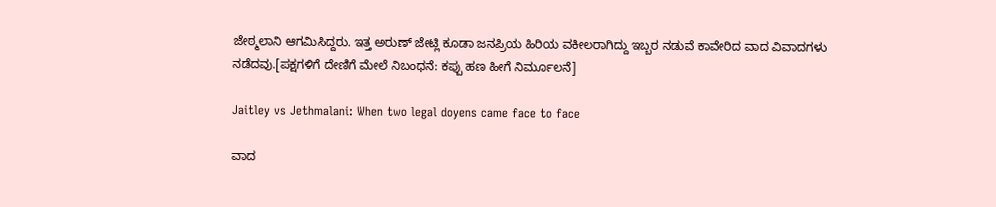ಜೇಠ್ಮಲಾನಿ ಆಗಮಿಸಿದ್ದರು. ಇತ್ತ ಅರುಣ್ ಜೇಟ್ಲಿ ಕೂಡಾ ಜನಪ್ರಿಯ ಹಿರಿಯ ವಕೀಲರಾಗಿದ್ದು ಇಬ್ಬರ ನಡುವೆ ಕಾವೇರಿದ ವಾದ ವಿವಾದಗಳು ನಡೆದವು.[ಪಕ್ಷಗಳಿಗೆ ದೇಣಿಗೆ ಮೇಲೆ ನಿಬಂಧನೆ: ಕಪ್ಪು ಹಣ ಹೀಗೆ ನಿರ್ಮೂಲನೆ]

Jaitley vs Jethmalani: When two legal doyens came face to face

ವಾದ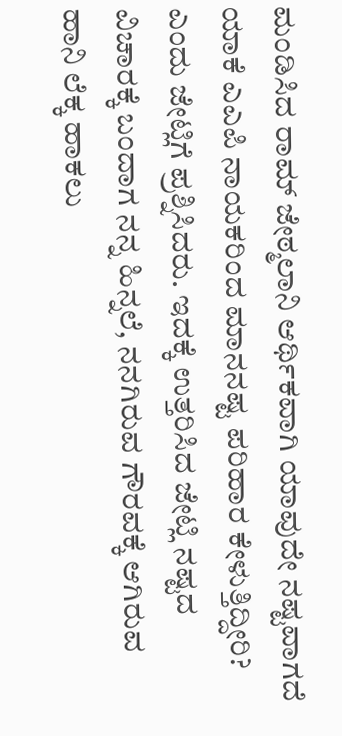ಮಂಡಿಸಿದ ರಾಮ್ ಜೇಠ್ಮಲಾನಿ ಆರ್ಥಿಕವಾಗಿ ಯಾವುದೇ ನಷ್ಟವಾಗದೆ ಯಾಕೆ ಎಎಪಿ ನಾಯಕರಿಂದ ಮಾನನಷ್ಟ ಪರಿಹಾರ ಕೇಳುತ್ತಿದ್ದೀರಿ? ಎಂದು ಜೇಟ್ಲಿಗೆ ಪ್ರಶ್ನಿಸಿದರು. ಇದಕ್ಕೆ ಉತ್ತರಿಸಿದ ಜೇಟ್ಲಿ ನಷ್ಟದ ವಿಚಾರಕ್ಕೆ ಬಂದಾಗ ನನ್ನ ಹಿನ್ನಲೆ, ನನಗಿರುವ ಗೌರವಕ್ಕೆ ಆಗಿರುವ ಹಾನಿ ಲೆಕ್ಕ ಹಾಕಲು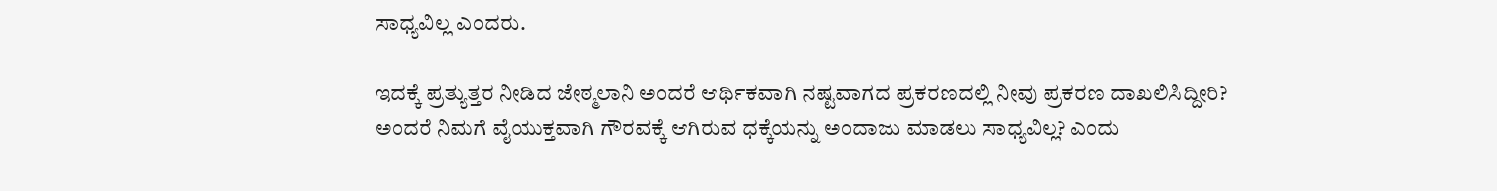ಸಾಧ್ಯವಿಲ್ಲ ಎಂದರು.

ಇದಕ್ಕೆ ಪ್ರತ್ಯುತ್ತರ ನೀಡಿದ ಜೇಠ್ಮಲಾನಿ ಅಂದರೆ ಆರ್ಥಿಕವಾಗಿ ನಷ್ಟವಾಗದ ಪ್ರಕರಣದಲ್ಲಿ ನೀವು ಪ್ರಕರಣ ದಾಖಲಿಸಿದ್ದೀರಿ? ಅಂದರೆ ನಿಮಗೆ ವೈಯುಕ್ತವಾಗಿ ಗೌರವಕ್ಕೆ ಆಗಿರುವ ಧಕ್ಕೆಯನ್ನು ಅಂದಾಜು ಮಾಡಲು ಸಾಧ್ಯವಿಲ್ಲ? ಎಂದು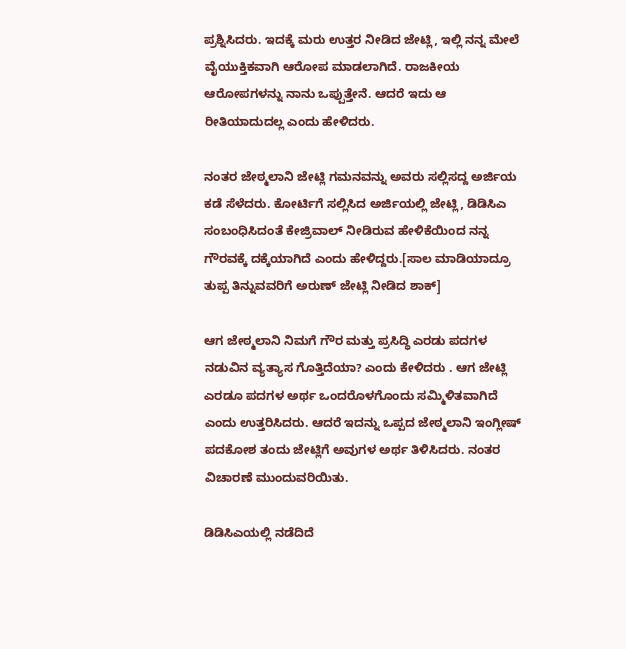ಪ್ರಶ್ನಿಸಿದರು. ಇದಕ್ಕೆ ಮರು ಉತ್ತರ ನೀಡಿದ ಜೇಟ್ಲಿ, ಇಲ್ಲಿ ನನ್ನ ಮೇಲೆ ವೈಯುಕ್ತಿಕವಾಗಿ ಆರೋಪ ಮಾಡಲಾಗಿದೆ. ರಾಜಕೀಯ ಆರೋಪಗಳನ್ನು ನಾನು ಒಪ್ಪುತ್ತೇನೆ. ಆದರೆ ಇದು ಆ ರೀತಿಯಾದುದಲ್ಲ ಎಂದು ಹೇಳಿದರು.

ನಂತರ ಜೇಠ್ಮಲಾನಿ ಜೇಟ್ಲಿ ಗಮನವನ್ನು ಅವರು ಸಲ್ಲಿಸದ್ದ ಅರ್ಜಿಯ ಕಡೆ ಸೆಳೆದರು. ಕೋರ್ಟಿಗೆ ಸಲ್ಲಿಸಿದ ಅರ್ಜಿಯಲ್ಲಿ ಜೇಟ್ಲಿ, ಡಿಡಿಸಿಎ ಸಂಬಂಧಿಸಿದಂತೆ ಕೇಜ್ರಿವಾಲ್ ನೀಡಿರುವ ಹೇಳಿಕೆಯಿಂದ ನನ್ನ ಗೌರವಕ್ಕೆ ದಕ್ಕೆಯಾಗಿದೆ ಎಂದು ಹೇಳಿದ್ದರು.[ಸಾಲ ಮಾಡಿಯಾದ್ರೂ ತುಪ್ಪ ತಿನ್ನುವವರಿಗೆ ಅರುಣ್ ಜೇಟ್ಲಿ ನೀಡಿದ ಶಾಕ್]

ಆಗ ಜೇಠ್ಮಲಾನಿ ನಿಮಗೆ ಗೌರ ಮತ್ತು ಪ್ರಸಿದ್ಧಿ ಎರಡು ಪದಗಳ ನಡುವಿನ ವ್ಯತ್ಯಾಸ ಗೊತ್ತಿದೆಯಾ? ಎಂದು ಕೇಳಿದರು . ಆಗ ಜೇಟ್ಲಿ ಎರಡೂ ಪದಗಳ ಅರ್ಥ ಒಂದರೊಳಗೊಂದು ಸಮ್ಮಿಳಿತವಾಗಿದೆ ಎಂದು ಉತ್ತರಿಸಿದರು. ಆದರೆ ಇದನ್ನು ಒಪ್ಪದ ಜೇಠ್ಮಲಾನಿ ಇಂಗ್ಲೀಷ್ ಪದಕೋಶ ತಂದು ಜೇಟ್ಲಿಗೆ ಅವುಗಳ ಅರ್ಥ ತಿಳಿಸಿದರು. ನಂತರ ವಿಚಾರಣೆ ಮುಂದುವರಿಯಿತು.

ಡಿಡಿಸಿಎಯಲ್ಲಿ ನಡೆದಿದೆ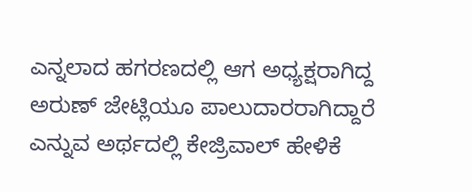ಎನ್ನಲಾದ ಹಗರಣದಲ್ಲಿ ಆಗ ಅಧ್ಯಕ್ಷರಾಗಿದ್ದ ಅರುಣ್ ಜೇಟ್ಲಿಯೂ ಪಾಲುದಾರರಾಗಿದ್ದಾರೆ ಎನ್ನುವ ಅರ್ಥದಲ್ಲಿ ಕೇಜ್ರಿವಾಲ್ ಹೇಳಿಕೆ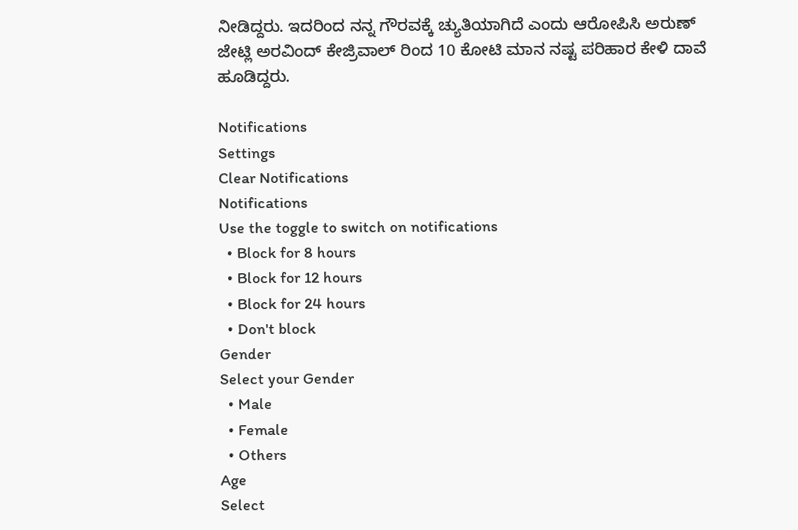ನೀಡಿದ್ದರು. ಇದರಿಂದ ನನ್ನ ಗೌರವಕ್ಕೆ ಚ್ಯುತಿಯಾಗಿದೆ ಎಂದು ಆರೋಪಿಸಿ ಅರುಣ್ ಜೇಟ್ಲಿ ಅರವಿಂದ್ ಕೇಜ್ರಿವಾಲ್ ರಿಂದ 10 ಕೋಟಿ ಮಾನ ನಷ್ಟ ಪರಿಹಾರ ಕೇಳಿ ದಾವೆ ಹೂಡಿದ್ದರು.

Notifications
Settings
Clear Notifications
Notifications
Use the toggle to switch on notifications
  • Block for 8 hours
  • Block for 12 hours
  • Block for 24 hours
  • Don't block
Gender
Select your Gender
  • Male
  • Female
  • Others
Age
Select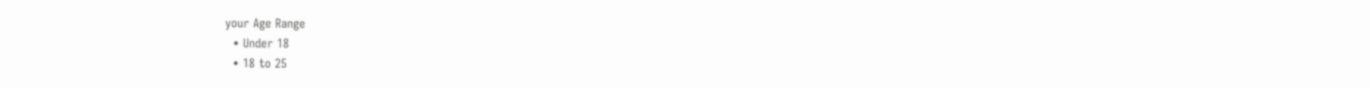your Age Range
  • Under 18
  • 18 to 25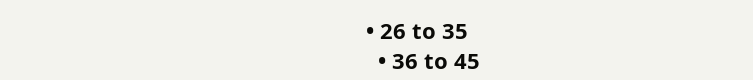• 26 to 35
  • 36 to 45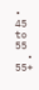• 45 to 55
  • 55+